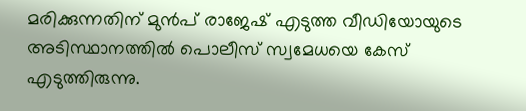മരിക്കുന്നതിന് മുൻപ് രാജേഷ് എടുത്ത വീഡിയോയുടെ അടിസ്ഥാനത്തിൽ പൊലീസ് സ്വമേധയെ കേസ് എടുത്തിരുന്നു.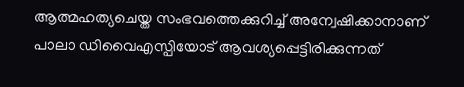ആത്മഹത്യചെയ്ത സംഭവത്തെക്കുറിച്ച് അന്വേഷിക്കാനാണ് പാലാ ഡിവൈഎസ്പിയോട് ആവശ്യപ്പെട്ടിരിക്കുന്നത്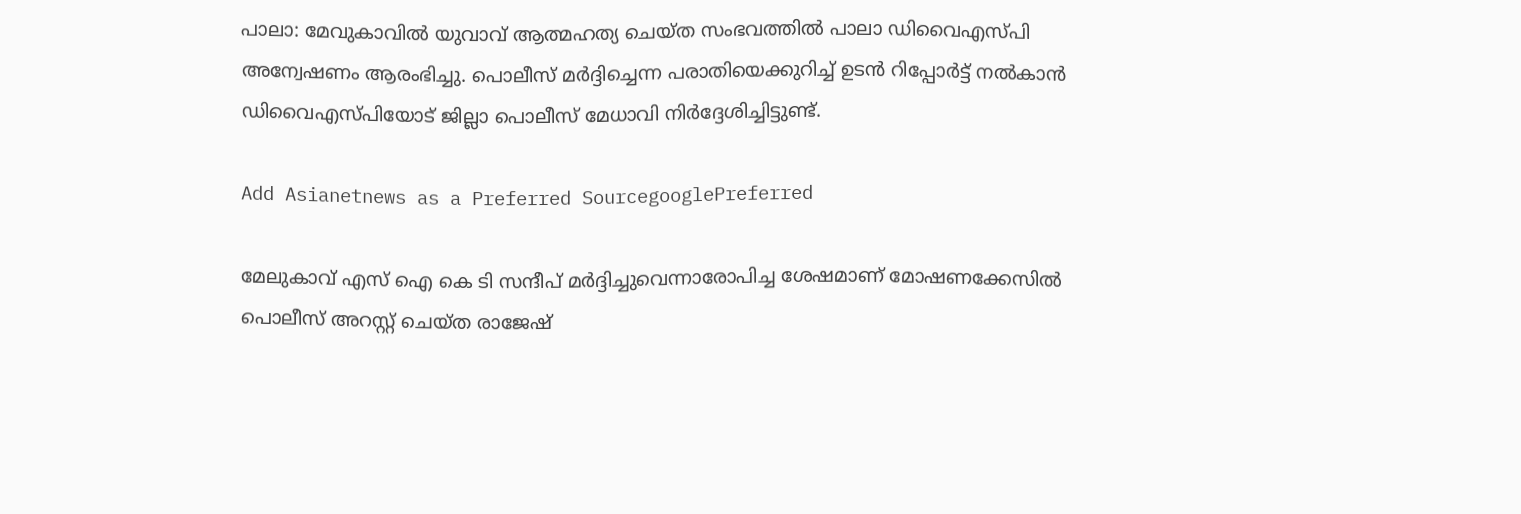പാലാ: മേവുകാവിൽ യുവാവ് ആത്മഹത്യ ചെയ്ത സംഭവത്തിൽ പാലാ ഡിവൈഎസ്‍പി അന്വേഷണം ആരംഭിച്ചു. പൊലീസ് മർദ്ദിച്ചെന്ന പരാതിയെക്കുറിച്ച് ഉടൻ റിപ്പോർട്ട് നൽകാൻ ഡിവൈഎസ്പിയോട് ജില്ലാ പൊലീസ് മേധാവി നിർദ്ദേശിച്ചിട്ടുണ്ട്.

Add Asianetnews as a Preferred SourcegooglePreferred

മേലുകാവ് എസ് ഐ കെ ടി സന്ദീപ് മർദ്ദിച്ചുവെന്നാരോപിച്ച ശേഷമാണ് മോഷണക്കേസിൽ പൊലീസ് അറസ്റ്റ് ചെയ്ത രാജേഷ്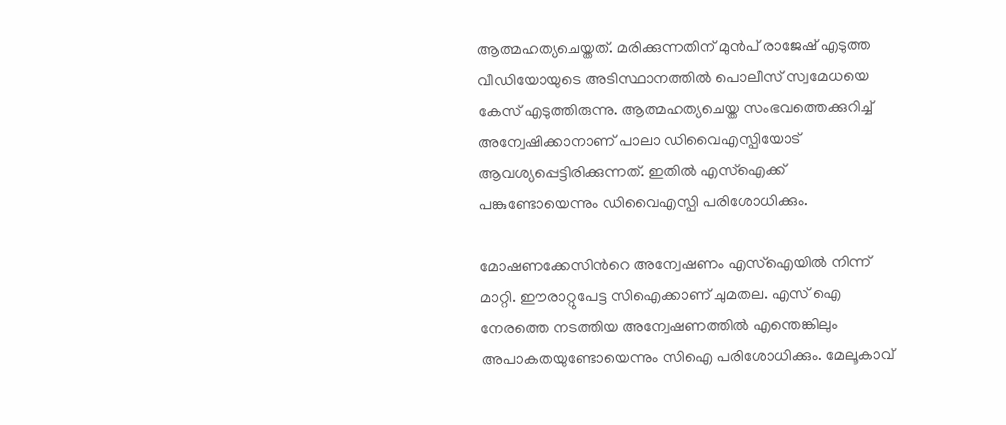ആത്മഹത്യചെയ്തത്. മരിക്കുന്നതിന് മുൻപ് രാജേഷ് എടുത്ത വീഡിയോയുടെ അടിസ്ഥാനത്തിൽ പൊലീസ് സ്വമേധയെ കേസ് എടുത്തിരുന്നു. ആത്മഹത്യചെയ്ത സംഭവത്തെക്കുറിച്ച് അന്വേഷിക്കാനാണ് പാലാ ഡിവൈഎസ്പിയോട് ആവശ്യപ്പെട്ടിരിക്കുന്നത്. ഇതിൽ എസ്ഐക്ക് പങ്കുണ്ടോയെന്നും ഡിവൈഎസ്പി പരിശോധിക്കും.

മോഷണക്കേസിന്‍റെ അന്വേഷണം എസ്ഐയിൽ നിന്ന് മാറ്റി. ഈരാറ്റുപേട്ട സിഐക്കാണ് ചുമതല. എസ് ഐ നേരത്തെ നടത്തിയ അന്വേഷണത്തിൽ എന്തെങ്കിലും അപാകതയുണ്ടോയെന്നും സിഐ പരിശോധിക്കും. മേലൂകാവ്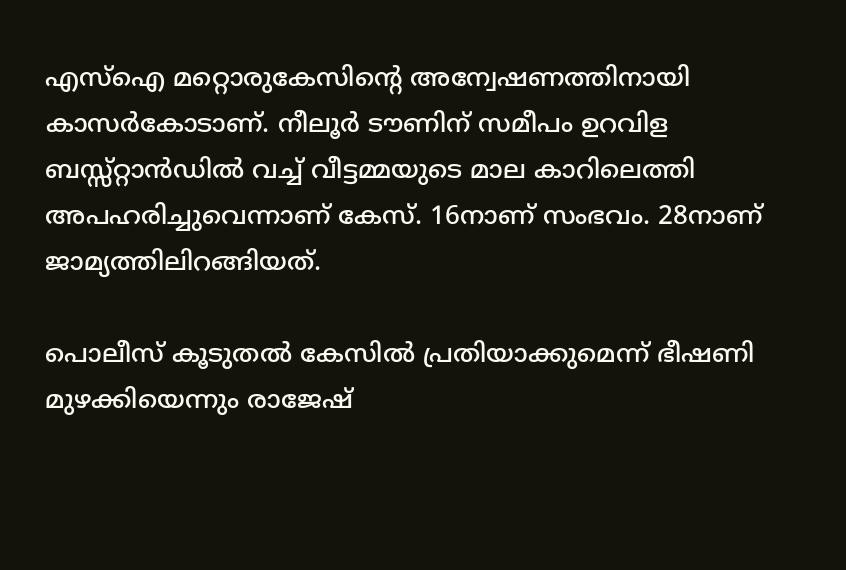എസ്ഐ മറ്റൊരുകേസിന്‍റെ അന്വേഷണത്തിനായി കാസർകോടാണ്. നീലൂർ ടൗണിന് സമീപം ഉറവിള ബസ്സ്റ്റാൻഡിൽ വച്ച് വീട്ടമ്മയുടെ മാല കാറിലെത്തി അപഹരിച്ചുവെന്നാണ് കേസ്. 16നാണ് സംഭവം. 28നാണ് ജാമ്യത്തിലിറങ്ങിയത്.

പൊലീസ് കൂടുതൽ കേസിൽ പ്രതിയാക്കുമെന്ന് ഭീഷണി മുഴക്കിയെന്നും രാജേഷ്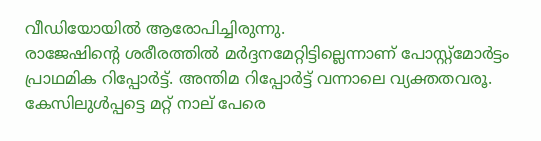വീഡിയോയിൽ ആരോപിച്ചിരുന്നു.
രാജേഷിന്‍റെ ശരീരത്തിൽ മർദ്ദനമേറ്റിട്ടില്ലെന്നാണ് പോസ്റ്റ്മോർട്ടം പ്രാഥമിക റിപ്പോർട്ട്. അന്തിമ റിപ്പോർട്ട് വന്നാലെ വ്യക്തതവരൂ. കേസിലുൾപ്പട്ടെ മറ്റ് നാല് പേരെ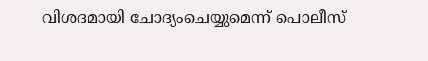വിശദമായി ചോദ്യംചെയ്യുമെന്ന് പൊലീസ്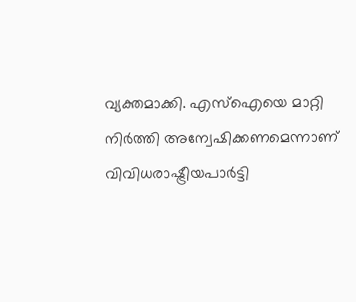വ്യക്തമാക്കി. എസ്ഐയെ മാറ്റി നിർത്തി അന്വേഷിക്കണമെന്നാണ് വിവിധരാഷ്ട്രീയപാർട്ടി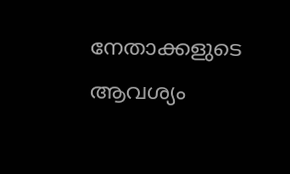നേതാക്കളുടെ ആവശ്യം